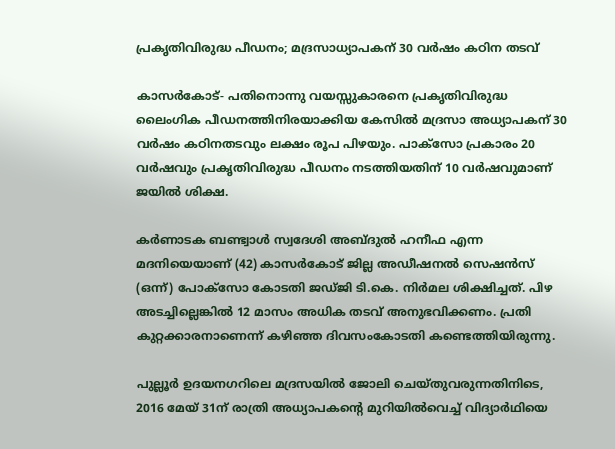പ്രകൃതിവിരുദ്ധ പീഡനം; മദ്രസാധ്യാപകന് 30 വര്‍ഷം കഠിന തടവ്

കാസര്‍കോട്- പതിനൊന്നു വയസ്സുകാരനെ പ്രകൃതിവിരുദ്ധ ലൈംഗിക പീഡനത്തിനിരയാക്കിയ കേസില്‍ മദ്രസാ അധ്യാപകന് 30 വര്‍ഷം കഠിനതടവും ലക്ഷം രൂപ പിഴയും. പാക്‌സോ പ്രകാരം 20 വര്‍ഷവും പ്രകൃതിവിരുദ്ധ പീഡനം നടത്തിയതിന് 10 വര്‍ഷവുമാണ് ജയില്‍ ശിക്ഷ.

കര്‍ണാടക ബണ്ട്വാള്‍ സ്വദേശി അബ്ദുല്‍ ഹനീഫ എന്ന മദനിയെയാണ് (42) കാസര്‍കോട് ജില്ല അഡീഷനല്‍ സെഷന്‍സ് (ഒന്ന്) പോക്‌സോ കോടതി ജഡ്ജി ടി.കെ. നിര്‍മല ശിക്ഷിച്ചത്. പിഴ അടച്ചില്ലെങ്കില്‍ 12 മാസം അധിക തടവ് അനുഭവിക്കണം. പ്രതി കുറ്റക്കാരനാണെന്ന് കഴിഞ്ഞ ദിവസംകോടതി കണ്ടെത്തിയിരുന്നു.

പുല്ലൂര്‍ ഉദയനഗറിലെ മദ്രസയില്‍ ജോലി ചെയ്തുവരുന്നതിനിടെ,  2016 മേയ് 31ന് രാത്രി അധ്യാപകന്റെ മുറിയില്‍വെച്ച് വിദ്യാര്‍ഥിയെ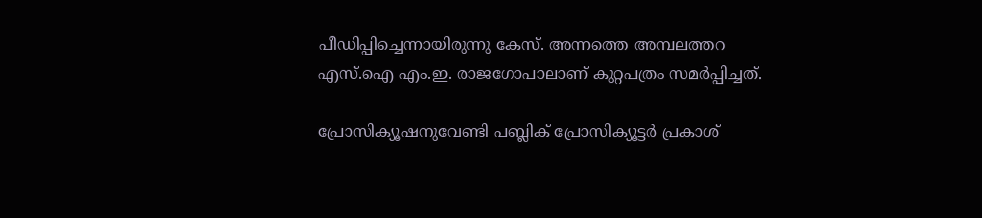പീഡിപ്പിച്ചെന്നായിരുന്നു കേസ്. അന്നത്തെ അമ്പലത്തറ എസ്.ഐ എം.ഇ. രാജഗോപാലാണ് കുറ്റപത്രം സമര്‍പ്പിച്ചത്.

പ്രോസിക്യൂഷനുവേണ്ടി പബ്ലിക് പ്രോസിക്യൂട്ടര്‍ പ്രകാശ്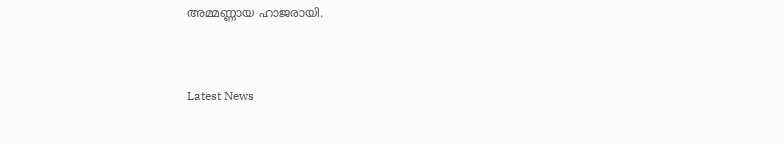അമ്മണ്ണായ ഹാജരായി.



Latest News